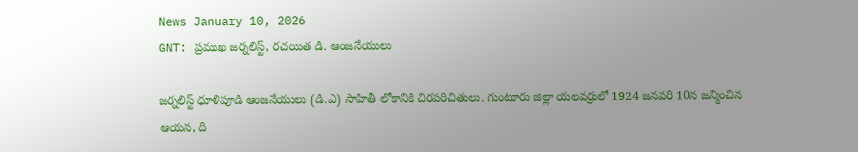News January 10, 2026
GNT: ప్రముఖ జర్నలిస్ట్, రచయిత డి. ఆంజనేయులు

జర్నలిస్ట్ ధూళిపూడి ఆంజనేయులు (డి.ఎ) సాహితీ లోకానికి చిరపరిచితులు. గుంటూరు జిల్లా యలవర్రులో 1924 జనవరి 10న జన్మించిన ఆయన, ది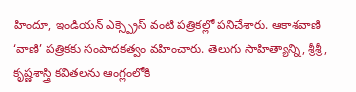హిందూ, ఇండియన్ ఎక్స్ప్రెస్ వంటి పత్రికల్లో పనిచేశారు. ఆకాశవాణి ‘వాణి’ పత్రికకు సంపాదకత్వం వహించారు. తెలుగు సాహిత్యాన్ని, శ్రీశ్రీ, కృష్ణశాస్త్రి కవితలను ఆంగ్లంలోకి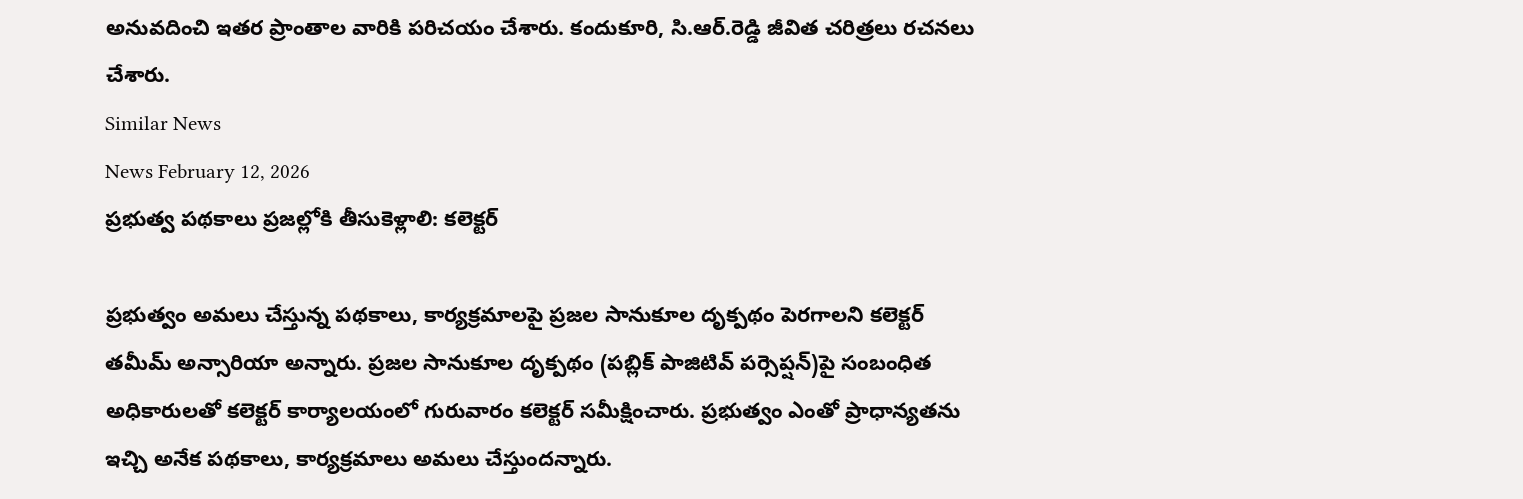అనువదించి ఇతర ప్రాంతాల వారికి పరిచయం చేశారు. కందుకూరి, సి.ఆర్.రెడ్డి జీవిత చరిత్రలు రచనలు చేశారు.
Similar News
News February 12, 2026
ప్రభుత్వ పథకాలు ప్రజల్లోకి తీసుకెళ్లాలి: కలెక్టర్

ప్రభుత్వం అమలు చేస్తున్న పథకాలు, కార్యక్రమాలపై ప్రజల సానుకూల దృక్పథం పెరగాలని కలెక్టర్ తమీమ్ అన్సారియా అన్నారు. ప్రజల సానుకూల దృక్పథం (పబ్లిక్ పాజిటివ్ పర్సెప్షన్)పై సంబంధిత అధికారులతో కలెక్టర్ కార్యాలయంలో గురువారం కలెక్టర్ సమీక్షించారు. ప్రభుత్వం ఎంతో ప్రాధాన్యతను ఇచ్చి అనేక పథకాలు, కార్యక్రమాలు అమలు చేస్తుందన్నారు.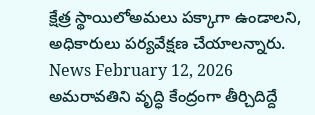క్షేత్ర స్థాయిలోఅమలు పక్కాగా ఉండాలని, అధికారులు పర్యవేక్షణ చేయాలన్నారు.
News February 12, 2026
అమరావతిని వృద్ధి కేంద్రంగా తీర్చిదిద్దే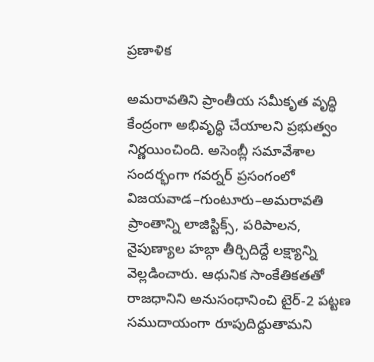ప్రణాళిక

అమరావతిని ప్రాంతీయ సమీకృత వృద్ధి కేంద్రంగా అభివృద్ధి చేయాలని ప్రభుత్వం నిర్ణయించింది. అసెంబ్లీ సమావేశాల సందర్భంగా గవర్నర్ ప్రసంగంలో విజయవాడ–గుంటూరు–అమరావతి ప్రాంతాన్ని లాజిస్టిక్స్, పరిపాలన, నైపుణ్యాల హబ్గా తీర్చిదిద్దే లక్ష్యాన్ని వెల్లడించారు. ఆధునిక సాంకేతికతతో రాజధానిని అనుసంధానించి టైర్-2 పట్టణ సముదాయంగా రూపుదిద్దుతామని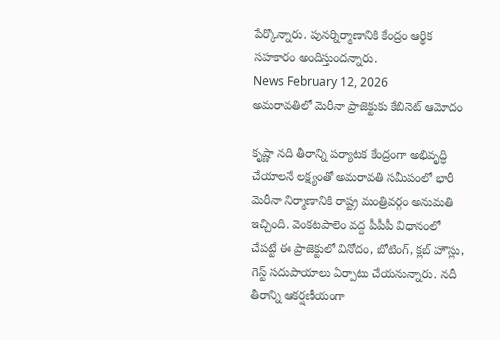పేర్కొన్నారు. పునర్నిర్మాణానికి కేంద్రం ఆర్థిక సహకారం అందిస్తుందన్నారు.
News February 12, 2026
అమరావతిలో మెరీనా ప్రాజెక్టుకు కేబినెట్ ఆమోదం

కృష్ణా నది తీరాన్ని పర్యాటక కేంద్రంగా అభివృద్ధి చేయాలనే లక్ష్యంతో అమరావతి సమీపంలో భారీ మెరీనా నిర్మాణానికి రాష్ట్ర మంత్రివర్గం అనుమతి ఇచ్చింది. వెంకటపాలెం వద్ద పీపీపీ విధానంలో చేపట్టే ఈ ప్రాజెక్టులో వినోదం, బోటింగ్, క్లబ్ హౌస్లు, గెస్ట్ సదుపాయాలు ఏర్పాటు చేయనున్నారు. నదీ తీరాన్ని ఆకర్షణీయంగా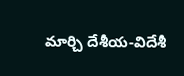మార్చి దేశీయ-విదేశీ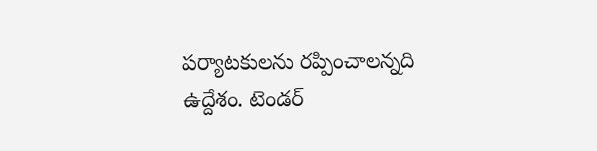పర్యాటకులను రప్పించాలన్నది ఉద్దేశం. టెండర్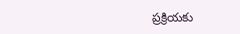ప్రక్రియకు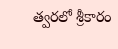త్వరలో శ్రీకారం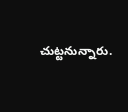చుట్టనున్నారు.